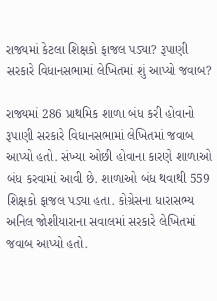રાજ્યમાં કેટલા શિક્ષકો ફાજલ પડ્યા? રૂપાણી સરકારે વિધાનસભામાં લેખિતમાં શું આપ્યો જવાબ?

રાજ્યમાં 286 પ્રાથમિક શાળા બંધ કરી હોવાનો રૂપાણી સરકારે વિધાનસભામાં લેખિતમાં જવાબ આપ્યો હતો. સંખ્યા ઓછી હોવાના કારણે શાળાઓ બંધ કરવામાં આવી છે. શાળાઓ બંધ થવાથી 559 શિક્ષકો ફાજલ પડ્યા હતા. કોગ્રેસના ધારાસભ્ય અનિલ જોશીયારાના સવાલમાં સરકારે લેખિતમાં જવાબ આપ્યો હતો.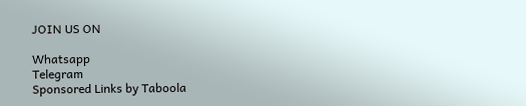JOIN US ON

Whatsapp
Telegram
Sponsored Links by Taboola